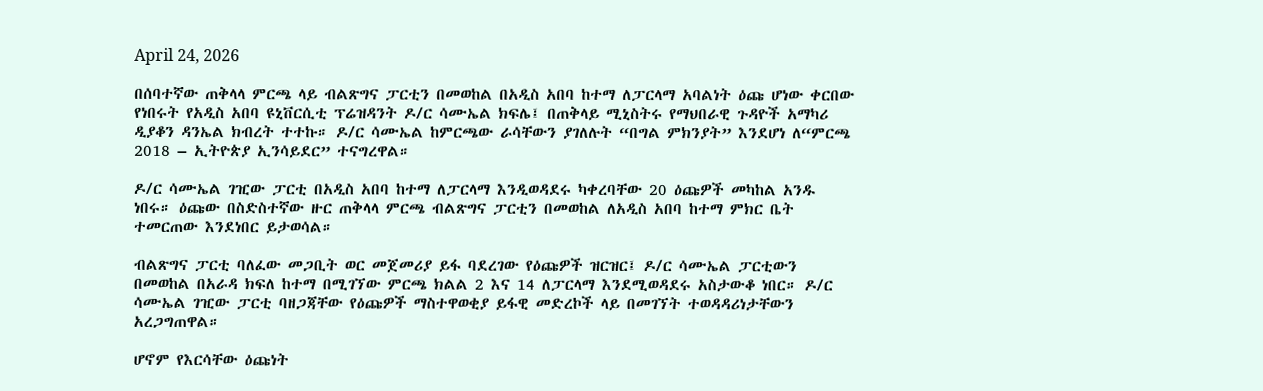April 24, 2026

በሰባተኛው ጠቅላላ ምርጫ ላይ ብልጽግና ፓርቲን በመወከል በአዲስ አበባ ከተማ ለፓርላማ አባልነት ዕጩ ሆነው ቀርበው የነበሩት የአዲስ አበባ ዩኒቨርሲቲ ፕሬዝዳንት ዶ/ር ሳሙኤል ክፍሌ፤ በጠቅላይ ሚኒስትሩ የማህበራዊ ጉዳዮች አማካሪ ዲያቆን ዳንኤል ክብረት ተተኩ። ዶ/ር ሳሙኤል ከምርጫው ራሳቸውን ያገለሉት “በግል ምክንያት” እንደሆነ ለ“ምርጫ 2018 – ኢትዮጵያ ኢንሳይደር” ተናግረዋል።

ዶ/ር ሳሙኤል ገዢው ፓርቲ በአዲስ አበባ ከተማ ለፓርላማ እንዲወዳደሩ ካቀረባቸው 20 ዕጩዎች መካከል አንዱ ነበሩ። ዕጩው በስድስተኛው ዙር ጠቅላላ ምርጫ ብልጽግና ፓርቲን በመወከል ለአዲስ አበባ ከተማ ምክር ቤት ተመርጠው እንደነበር ይታወሳል።

ብልጽግና ፓርቲ ባለፈው መጋቢት ወር መጀመሪያ ይፋ ባደረገው የዕጩዎች ዝርዝር፤ ዶ/ር ሳሙኤል ፓርቲውን በመወከል በአራዳ ክፍለ ከተማ በሚገኘው ምርጫ ክልል 2 እና 14 ለፓርላማ እንደሚወዳደሩ አስታውቆ ነበር። ዶ/ር ሳሙኤል ገዢው ፓርቲ ባዘጋጃቸው የዕጩዎች ማስተዋወቂያ ይፋዊ መድረኮች ላይ በመገኘት ተወዳዳሪነታቸውን አረጋግጠዋል።

ሆኖም የእርሳቸው ዕጩነት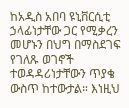ከአዲስ አበባ ዩኒቨርሲቲ ኃላፊነታቸው ጋር የሚቃረን መሆኑን በህግ በማስደገፍ የገለጹ ወገኖች ተወዳዳሪነታቸውን ጥያቄ ውስጥ ከተውታል። እነዚህ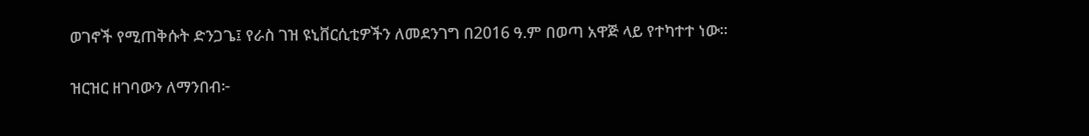ወገኖች የሚጠቅሱት ድንጋጌ፤ የራስ ገዝ ዩኒቨርሲቲዎችን ለመደንገግ በ2016 ዓ.ም በወጣ አዋጅ ላይ የተካተተ ነው።

ዝርዝር ዘገባውን ለማንበብ፦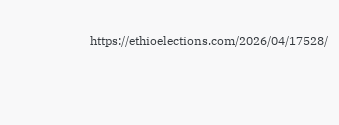https://ethioelections.com/2026/04/17528/